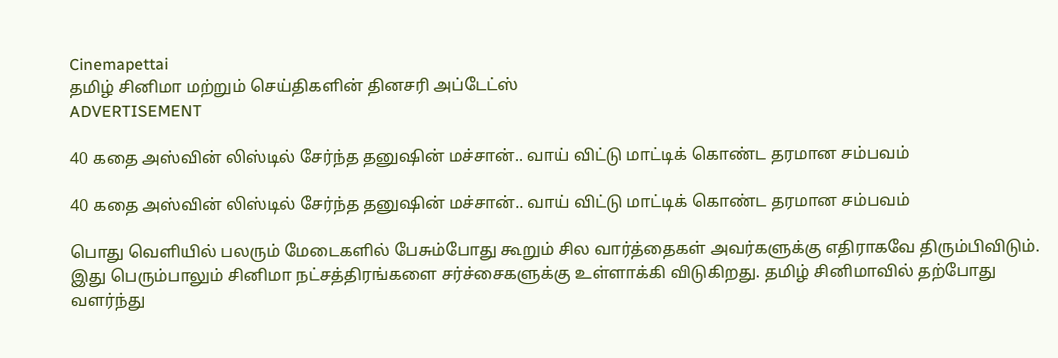Cinemapettai
தமிழ் சினிமா மற்றும் செய்திகளின் தினசரி அப்டேட்ஸ்
ADVERTISEMENT

40 கதை அஸ்வின் லிஸ்டில் சேர்ந்த தனுஷின் மச்சான்.. வாய் விட்டு மாட்டிக் கொண்ட தரமான சம்பவம்

40 கதை அஸ்வின் லிஸ்டில் சேர்ந்த தனுஷின் மச்சான்.. வாய் விட்டு மாட்டிக் கொண்ட தரமான சம்பவம்

பொது வெளியில் பலரும் மேடைகளில் பேசும்போது கூறும் சில வார்த்தைகள் அவர்களுக்கு எதிராகவே திரும்பிவிடும். இது பெரும்பாலும் சினிமா நட்சத்திரங்களை சர்ச்சைகளுக்கு உள்ளாக்கி விடுகிறது. தமிழ் சினிமாவில் தற்போது வளர்ந்து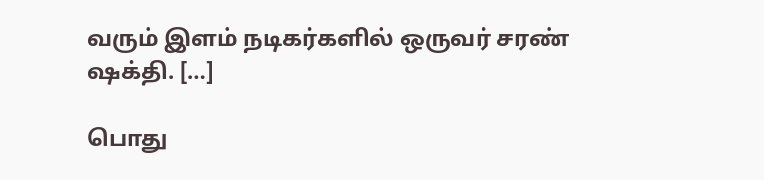வரும் இளம் நடிகர்களில் ஒருவர் சரண் ஷக்தி. […]

பொது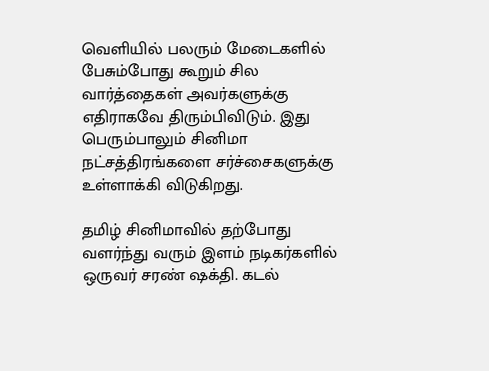வெளியில் பலரும் மேடைகளில் பேசும்போது கூறும் சில வார்த்தைகள் அவர்களுக்கு எதிராகவே திரும்பிவிடும். இது பெரும்பாலும் சினிமா நட்சத்திரங்களை சர்ச்சைகளுக்கு உள்ளாக்கி விடுகிறது.

தமிழ் சினிமாவில் தற்போது வளர்ந்து வரும் இளம் நடிகர்களில் ஒருவர் சரண் ஷக்தி. கடல்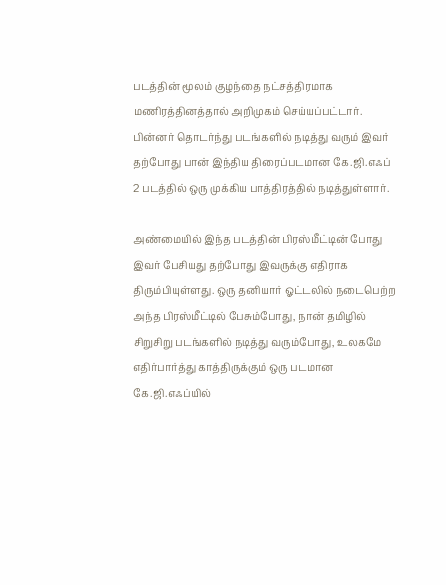படத்தின் மூலம் குழந்தை நட்சத்திரமாக மணிரத்தினத்தால் அறிமுகம் செய்யப்பட்டார். பின்னர் தொடர்ந்து படங்களில் நடித்து வரும் இவர் தற்போது பான் இந்திய திரைப்படமான கே.ஜி.எஃப் 2 படத்தில் ஒரு முக்கிய பாத்திரத்தில் நடித்துள்ளார்.

அண்மையில் இந்த படத்தின் பிரஸ்மீட்டின் போது இவர் பேசியது தற்போது இவருக்கு எதிராக திரும்பியுள்ளது. ஒரு தனியார் ஓட்டலில் நடைபெற்ற அந்த பிரஸ்மீட்டில் பேசும்போது, நான் தமிழில் சிறுசிறு படங்களில் நடித்து வரும்போது, உலகமே எதிர்பார்த்து காத்திருக்கும் ஒரு படமான கே.ஜி.எஃப்யில்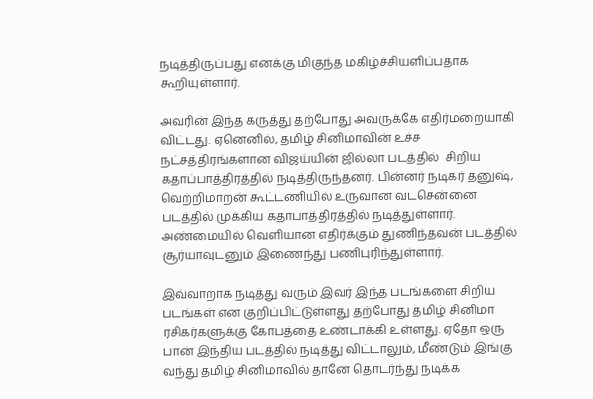நடித்திருப்பது எனக்கு மிகுந்த மகிழ்ச்சியளிப்பதாக கூறியுள்ளார்.

அவரின் இந்த கருத்து தற்போது அவருக்கே எதிர்மறையாகி விட்டது. ஏனெனில், தமிழ் சினிமாவின் உச்ச நட்சத்திரங்களான விஜய்யின் ஜில்லா படத்தில்  சிறிய கதாப்பாத்திரத்தில் நடித்திருந்தனர். பின்னர் நடிகர் தனுஷ், வெற்றிமாறன் கூட்டணியில் உருவான வடசென்னை படத்தில் முக்கிய கதாபாத்திரத்தில் நடித்துள்ளார். அண்மையில் வெளியான எதிர்க்கும் துணிந்தவன் படத்தில் சூர்யாவுடனும் இணைந்து பணிபுரிந்துள்ளார்.

இவ்வாறாக நடித்து வரும் இவர் இந்த படங்களை சிறிய படங்கள் என குறிப்பிட்டுள்ளது தற்போது தமிழ் சினிமா ரசிகர்களுக்கு கோபத்தை உண்டாக்கி உள்ளது. ஏதோ ஒரு பான் இந்திய படத்தில் நடித்து விட்டாலும், மீண்டும் இங்கு வந்து தமிழ் சினிமாவில் தானே தொடர்ந்து நடிக்க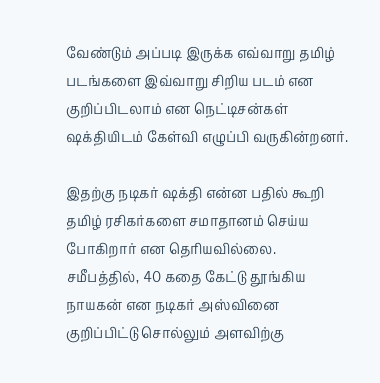வேண்டும் அப்படி இருக்க எவ்வாறு தமிழ் படங்களை இவ்வாறு சிறிய படம் என குறிப்பிடலாம் என நெட்டிசன்கள் ஷக்தியிடம் கேள்வி எழுப்பி வருகின்றனர்.

இதற்கு நடிகர் ஷக்தி என்ன பதில் கூறி தமிழ் ரசிகர்களை சமாதானம் செய்ய போகிறார் என தெரியவில்லை. சமீபத்தில், 40 கதை கேட்டு தூங்கிய நாயகன் என நடிகர் அஸ்வினை குறிப்பிட்டு சொல்லும் அளவிற்கு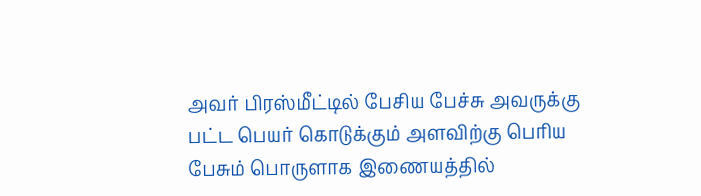அவர் பிரஸ்மீட்டில் பேசிய பேச்சு அவருக்கு பட்ட பெயர் கொடுக்கும் அளவிற்கு பெரிய பேசும் பொருளாக இணையத்தில்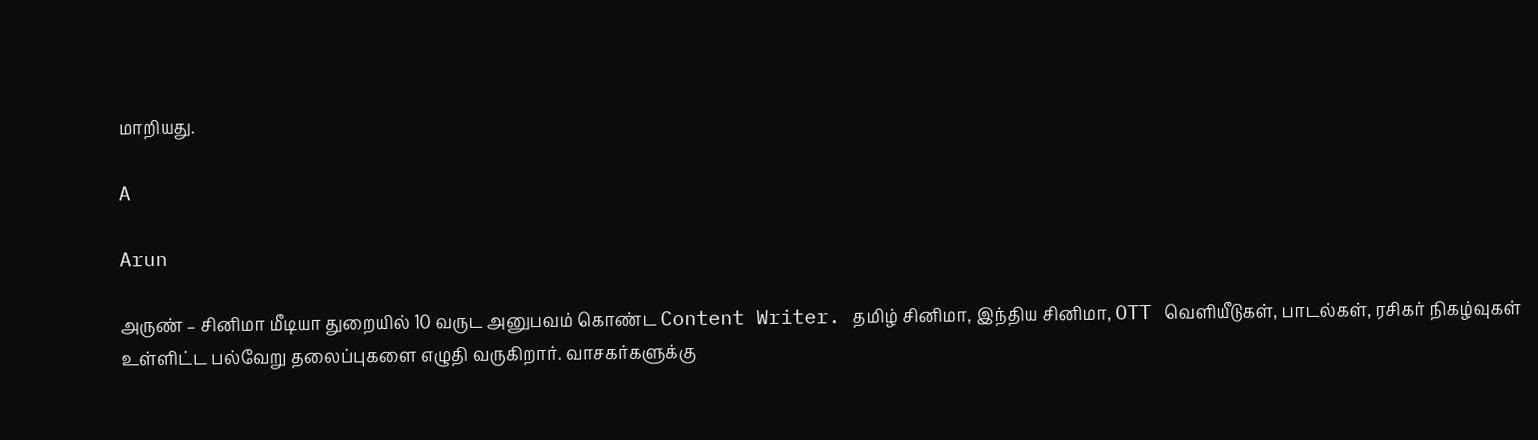மாறியது.

A

Arun

அருண் – சினிமா மீடியா துறையில் 10 வருட அனுபவம் கொண்ட Content Writer. தமிழ் சினிமா, இந்திய சினிமா, OTT வெளியீடுகள், பாடல்கள், ரசிகர் நிகழ்வுகள் உள்ளிட்ட பல்வேறு தலைப்புகளை எழுதி வருகிறார். வாசகர்களுக்கு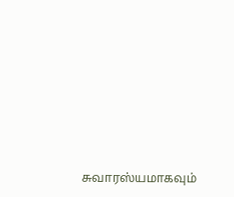சுவாரஸ்யமாகவும்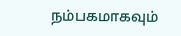நம்பகமாகவும்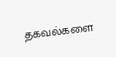தகவல்களை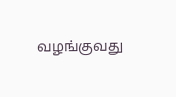வழங்குவது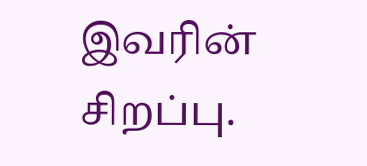இவரின் சிறப்பு.